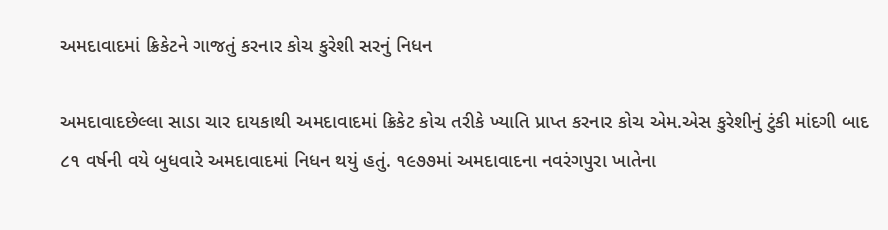અમદાવાદમાં ક્રિકેટને ગાજતું કરનાર કોચ કુરેશી સરનું નિધન

અમદાવાદછેલ્લા સાડા ચાર દાયકાથી અમદાવાદમાં ક્રિકેટ કોચ તરીકે ખ્યાતિ પ્રાપ્ત કરનાર કોચ એમ.એસ કુરેશીનું ટુંકી માંદગી બાદ ૮૧ વર્ષની વયે બુધવારે અમદાવાદમાં નિધન થયું હતું. ૧૯૭૭માં અમદાવાદના નવરંગપુરા ખાતેના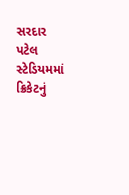સરદાર પટેલ સ્ટેડિયમમાં ક્રિકેટનું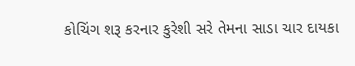કોચિંગ શરૂ કરનાર કુરેશી સરે તેમના સાડા ચાર દાયકા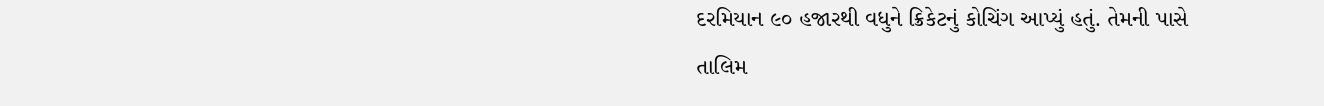દરમિયાન ૯૦ હજારથી વધુને ક્રિકેટનું કોચિંગ આપ્યું હતું. તેમની પાસે તાલિમ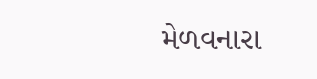મેળવનારા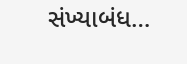સંખ્યાબંધ…